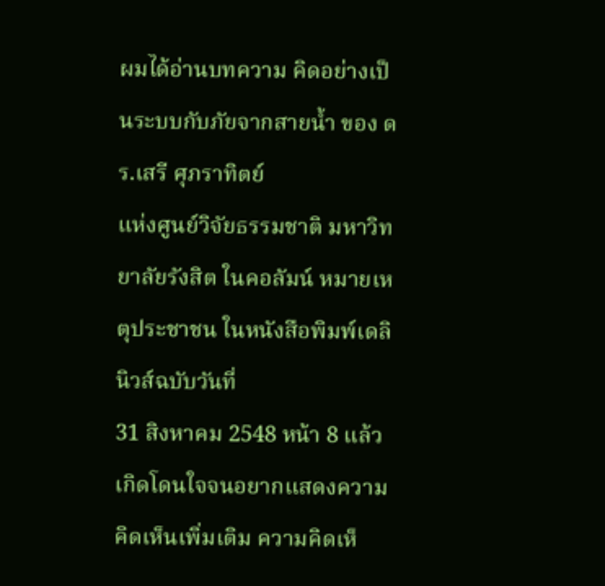ผมได้อ่านบทความ คิดอย่างเป็นระบบกับภัยจากสายน้ำ ของ ดร.เสรี ศุภราทิตย์
แห่งศูนย์วิจัยธรรมชาติ มหาวิทยาลัยรังสิต ในคอลัมน์ หมายเหตุประชาชน ในหนังสือพิมพ์เดลินิวส์ฉบับวันที่
31 สิงหาคม 2548 หน้า 8 แล้วเกิดโดนใจจนอยากแสดงความคิดเห็นเพิ่มเติม ความคิดเห็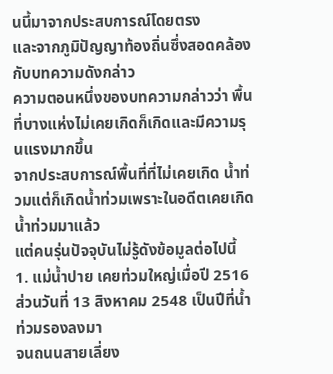นนี้มาจากประสบการณ์โดยตรง
และจากภูมิปัญญาท้องถิ่นซึ่งสอดคล้องกับบทความดังกล่าว
ความตอนหนึ่งของบทความกล่าวว่า พื้นที่บางแห่งไม่เคยเกิดก็เกิดและมีความรุนแรงมากขึ้น
จากประสบการณ์พื้นที่ที่ไม่เคยเกิด น้ำท่วมแต่ก็เกิดน้ำท่วมเพราะในอดีตเคยเกิดน้ำท่วมมาแล้ว
แต่คนรุ่นปัจจุบันไม่รู้ดังข้อมูลต่อไปนี้
1. แม่น้ำปาย เคยท่วมใหญ่เมื่อปี 2516 ส่วนวันที่ 13 สิงหาคม 2548 เป็นปีที่น้ำท่วมรองลงมา
จนถนนสายเลี่ยง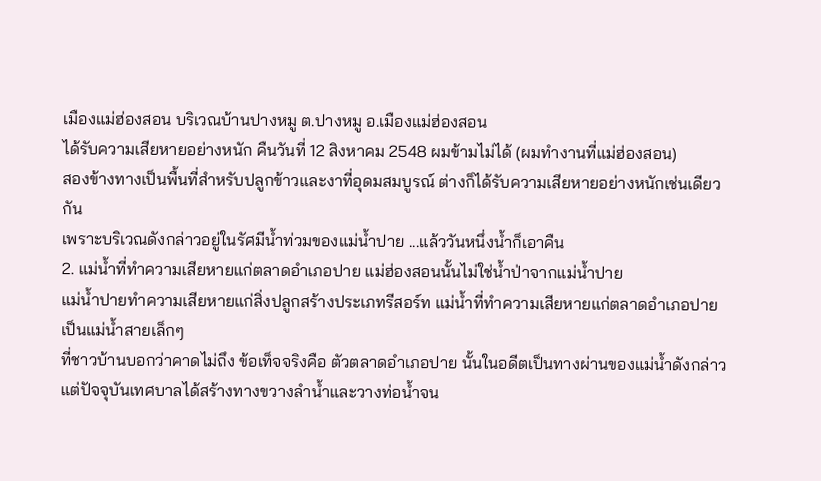เมืองแม่ฮ่องสอน บริเวณบ้านปางหมู ต.ปางหมู อ.เมืองแม่ฮ่องสอน
ได้รับความเสียหายอย่างหนัก คืนวันที่ 12 สิงหาคม 2548 ผมข้ามไม่ได้ (ผมทำงานที่แม่ฮ่องสอน)
สองข้างทางเป็นพื้นที่สำหรับปลูกข้าวและงาที่อุดมสมบูรณ์ ต่างก็ได้รับความเสียหายอย่างหนักเช่นเดียวกัน
เพราะบริเวณดังกล่าวอยู่ในรัศมีน้ำท่วมของแม่น้ำปาย ...แล้ววันหนึ่งน้ำก็เอาคืน
2. แม่น้ำที่ทำความเสียหายแก่ตลาดอำเภอปาย แม่ฮ่องสอนนั้นไม่ใช่น้ำป่าจากแม่น้ำปาย
แม่น้ำปายทำความเสียหายแก่สิ่งปลูกสร้างประเภทรีสอร์ท แม่น้ำที่ทำความเสียหายแก่ตลาดอำเภอปายเป็นแม่น้ำสายเล็กๆ
ที่ชาวบ้านบอกว่าคาดไม่ถึง ข้อเท็จจริงคือ ตัวตลาดอำเภอปาย นั้นในอดีตเป็นทางผ่านของแม่น้ำดังกล่าว
แต่ปัจจุบันเทศบาลได้สร้างทางขวางลำน้ำและวางท่อน้ำจน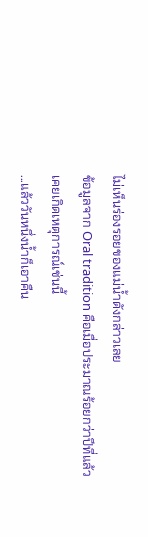ไม่เห็นร่องรอยของแม่น้ำดังกล่าวเลย
ข้อมูลจาก Oral tradition คือเมื่อประมาณร้อยกว่าปีที่แล้ว เคยเกิดเหตุการณ์เช่นนี้
...แล้ววันหนึ่งน้ำก็เอาคืน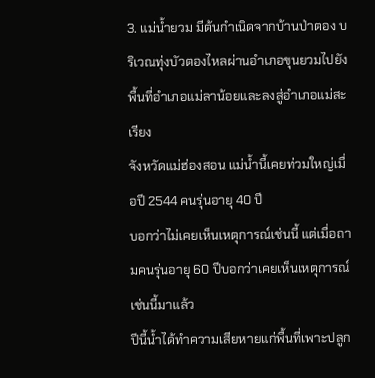3. แม่น้ำยวม มีต้นกำเนิดจากบ้านป่าตอง บริเวณทุ่งบัวตองไหลผ่านอำเภอขุนยวมไปยังพื้นที่อำเภอแม่ลาน้อยและลงสู่อำเภอแม่สะเรียง
จังหวัดแม่ฮ่องสอน แม่น้ำนี้เคยท่วมใหญ่เมื่อปี 2544 คนรุ่นอายุ 40 ปี
บอกว่าไม่เคยเห็นเหตุการณ์เช่นนี้ แต่เมื่อถามคนรุ่นอายุ 60 ปีบอกว่าเคยเห็นเหตุการณ์เช่นนี้มาแล้ว
ปีนี้น้ำได้ทำความเสียหายแก่พื้นที่เพาะปลูก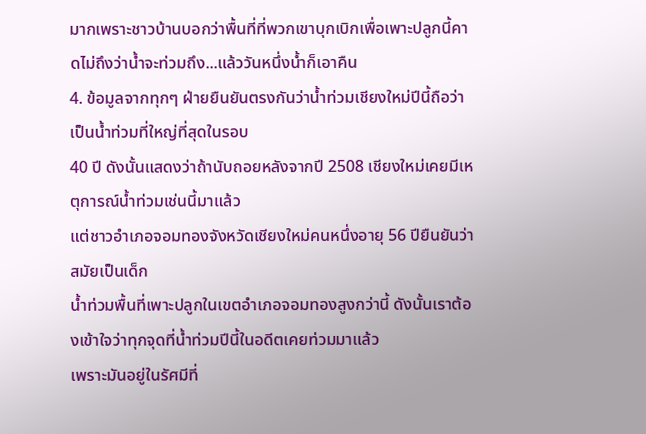มากเพราะชาวบ้านบอกว่าพื้นที่ที่พวกเขาบุกเบิกเพื่อเพาะปลูกนี้คาดไม่ถึงว่าน้ำจะท่วมถึง...แล้ววันหนึ่งน้ำก็เอาคืน
4. ข้อมูลจากทุกๆ ฝ่ายยืนยันตรงกันว่าน้ำท่วมเชียงใหม่ปีนี้ถือว่าเป็นน้ำท่วมที่ใหญ่ที่สุดในรอบ
40 ปี ดังนั้นแสดงว่าถ้านับถอยหลังจากปี 2508 เชียงใหม่เคยมีเหตุการณ์น้ำท่วมเช่นนี้มาแล้ว
แต่ชาวอำเภอจอมทองจังหวัดเชียงใหม่คนหนึ่งอายุ 56 ปียืนยันว่า สมัยเป็นเด็ก
น้ำท่วมพื้นที่เพาะปลูกในเขตอำเภอจอมทองสูงกว่านี้ ดังนั้นเราต้องเข้าใจว่าทุกจุดที่น้ำท่วมปีนี้ในอดีตเคยท่วมมาแล้ว
เพราะมันอยู่ในรัศมีที่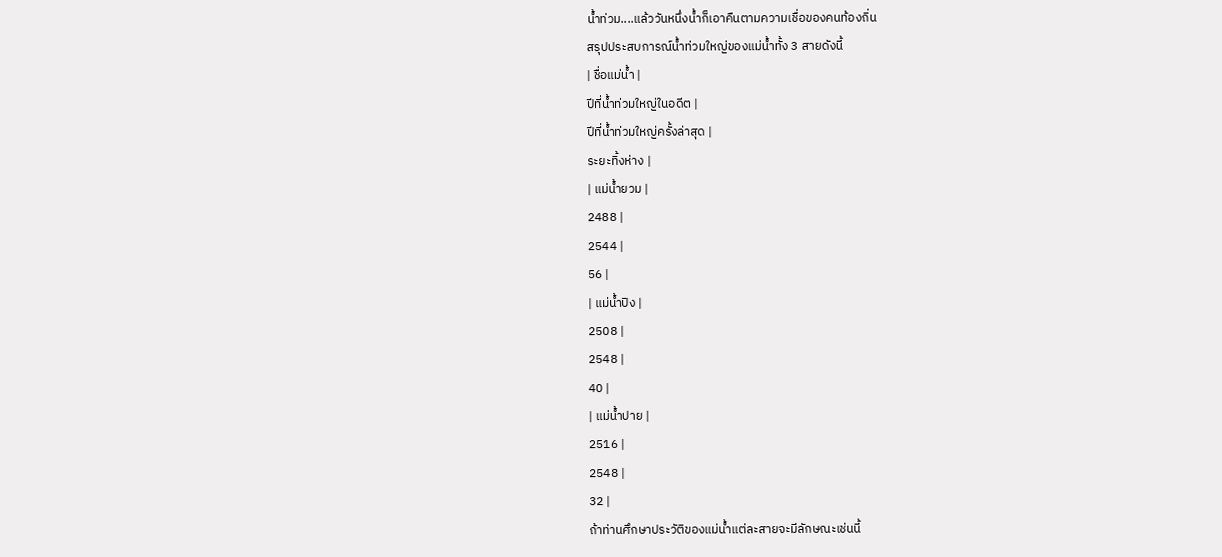น้ำท่วม....แล้ววันหนึ่งน้ำก็เอาคืนตามความเชื่อของคนท้องถิ่น
สรุปประสบการณ์น้ำท่วมใหญ่ของแม่น้ำทั้ง 3 สายดังนี้
| ชื่อแม่น้ำ |
ปีที่น้ำท่วมใหญ่ในอดีต |
ปีที่น้ำท่วมใหญ่ครั้งล่าสุด |
ระยะทิ้งห่าง |
| แม่น้ำยวม |
2488 |
2544 |
56 |
| แม่น้ำปิง |
2508 |
2548 |
40 |
| แม่น้ำปาย |
2516 |
2548 |
32 |
ถ้าท่านศึกษาประวัติของแม่น้ำแต่ละสายจะมีลักษณะเช่นนี้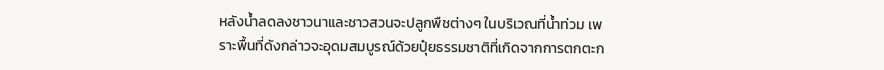หลังน้ำลดลงชาวนาและชาวสวนจะปลูกพืชต่างๆ ในบริเวณที่น้ำท่วม เพราะพื้นที่ดังกล่าวจะอุดมสมบูรณ์ด้วยปุ๋ยธรรมชาติที่เกิดจากการตกตะก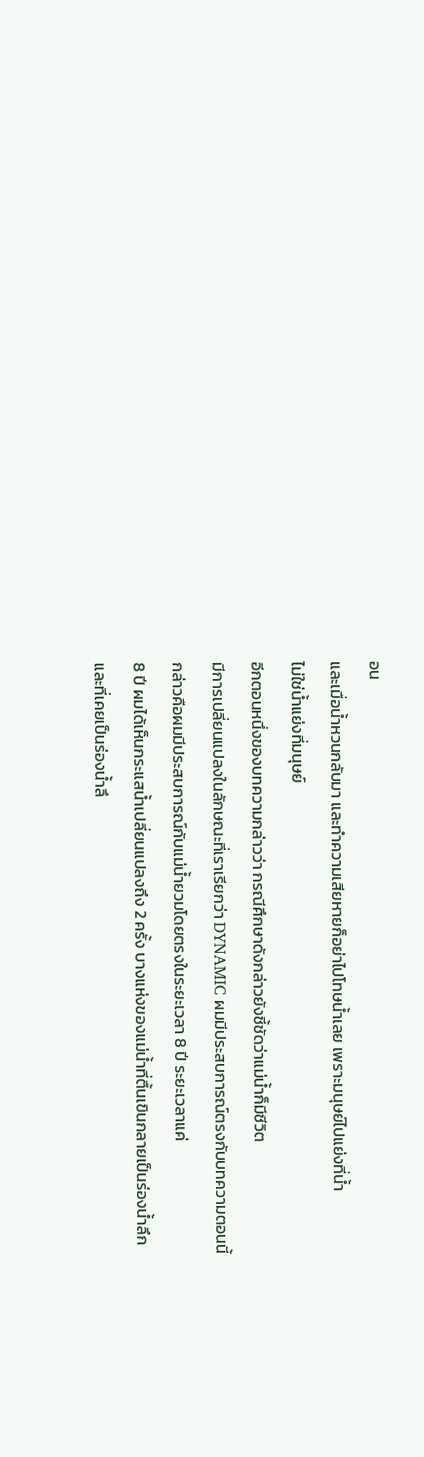อน
และเมื่อน้ำหวนกลับมา และทำความเสียหายก็อย่าไปโทษน้ำเลย เพราะมนุษย์ไปแย่งที่น้ำ
ไม่ใช่น้ำแย่งที่มนุษย์
อีกตอนหนึ่งของบทความกล่าวว่า กรณีศึกษาดังกล่าวยังชี้ชัดว่าแม่น้ำก็มีชีวิต
มีการเปลี่ยนแปลงในลักษณะที่เราเรียกว่า DYNAMIC ผมมีประสบการณ์ตรงกับบทความตอนนี้
กล่าวคือผมมีประสบการณ์กับแม่น้ำยวมโดยตรงในระยะเวลา 8 ปี ระยะเวลาแค่
8 ปี ผมได้เห็นกระแสน้ำเปลี่ยนแปลงถึง 2 ครั้ง บางแห่งของแม่น้ำที่ตื้นเขินกลายเป็นร่องน้ำลึก
และที่เคยเป็นร่องน้ำลึ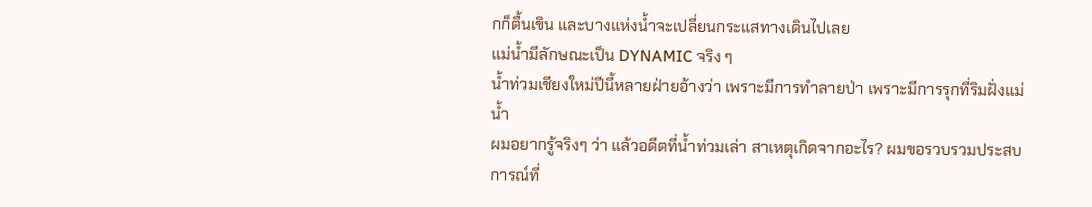กก็ตื้นเขิน และบางแห่งน้ำจะเปลี่ยนกระแสทางเดินไปเลย
แม่น้ำมีลักษณะเป็น DYNAMIC จริง ๆ
น้ำท่วมเชียงใหม่ปีนี้หลายฝ่ายอ้างว่า เพราะมีการทำลายป่า เพราะมีการรุกที่ริมฝั่งแม่น้ำ
ผมอยากรู้จริงๆ ว่า แล้วอดีตที่น้ำท่วมเล่า สาเหตุเกิดจากอะไร? ผมขอรวบรวมประสบการณ์ที่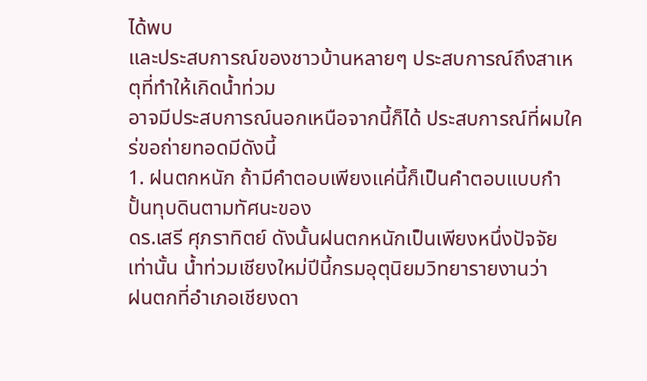ได้พบ
และประสบการณ์ของชาวบ้านหลายๆ ประสบการณ์ถึงสาเหตุที่ทำให้เกิดน้ำท่วม
อาจมีประสบการณ์นอกเหนือจากนี้ก็ได้ ประสบการณ์ที่ผมใคร่ขอถ่ายทอดมีดังนี้
1. ฝนตกหนัก ถ้ามีคำตอบเพียงแค่นี้ก็เป็นคำตอบแบบกำปั้นทุบดินตามทัศนะของ
ดร.เสรี ศุภราทิตย์ ดังนั้นฝนตกหนักเป็นเพียงหนึ่งปัจจัยเท่านั้น น้ำท่วมเชียงใหม่ปีนี้กรมอุตุนิยมวิทยารายงานว่า
ฝนตกที่อำเภอเชียงดา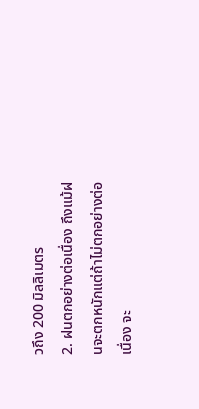วถึง 200 มิลลิเมตร
2. ฝนตกอย่างต่อเนื่อง ถึงแม้ฝนจะตกหนักแต่ถ้าไม่ตกอย่างต่อเนื่อง จะ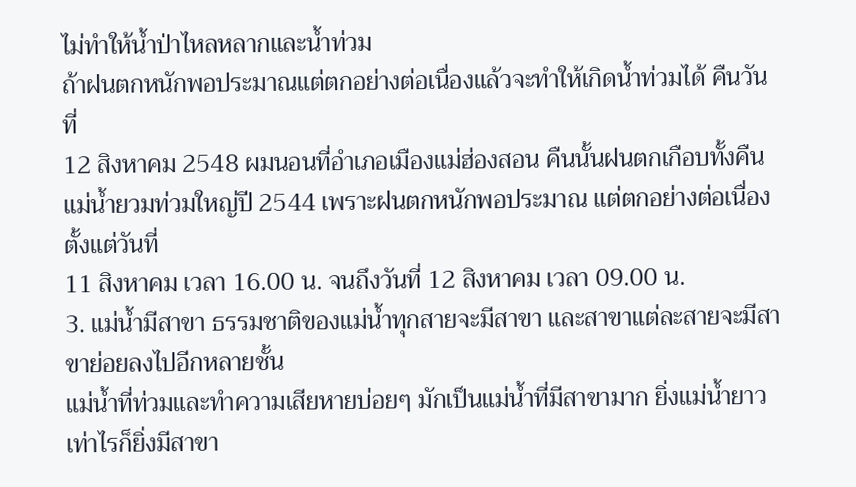ไม่ทำให้น้ำป่าไหลหลากและน้ำท่วม
ถ้าฝนตกหนักพอประมาณแต่ตกอย่างต่อเนื่องแล้วจะทำให้เกิดน้ำท่วมได้ คืนวันที่
12 สิงหาคม 2548 ผมนอนที่อำเภอเมืองแม่ฮ่องสอน คืนนั้นฝนตกเกือบทั้งคืน
แม่น้ำยวมท่วมใหญ่ปี 2544 เพราะฝนตกหนักพอประมาณ แต่ตกอย่างต่อเนื่องตั้งแต่วันที่
11 สิงหาคม เวลา 16.00 น. จนถึงวันที่ 12 สิงหาคม เวลา 09.00 น.
3. แม่น้ำมีสาขา ธรรมชาติของแม่น้ำทุกสายจะมีสาขา และสาขาแต่ละสายจะมีสาขาย่อยลงไปอีกหลายชั้น
แม่น้ำที่ท่วมและทำความเสียหายบ่อยๆ มักเป็นแม่น้ำที่มีสาขามาก ยิ่งแม่น้ำยาวเท่าไรก็ยิ่งมีสาขา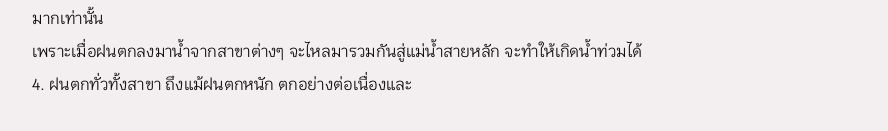มากเท่านั้น
เพราะเมื่อฝนตกลงมาน้ำจากสาขาต่างๆ จะไหลมารวมกันสู่แม่น้ำสายหลัก จะทำให้เกิดน้ำท่วมได้
4. ฝนตกทั่วทั้งสาขา ถึงแม้ฝนตกหนัก ตกอย่างต่อเนื่องและ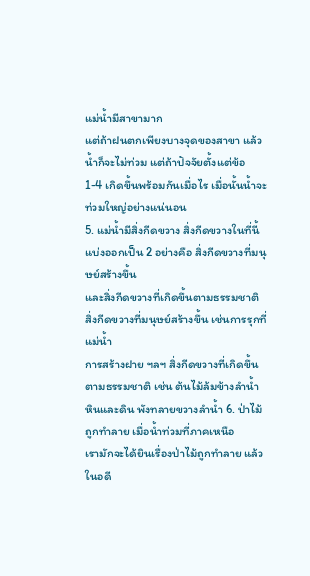แม่น้ำมีสาขามาก
แต่ถ้าฝนตกเพียงบางจุดของสาขา แล้วน้ำก็จะไม่ท่วม แต่ถ้าปัจจัยตั้งแต่ข้อ
1-4 เกิดขึ้นพร้อมกันเมื่อไร เมื่อนั้นน้ำจะท่วมใหญ่อย่างแน่นอน
5. แม่น้ำมีสิ่งกีดขวาง สิ่งกีดขวางในที่นี้แบ่งออกเป็น 2 อย่างคือ สิ่งกีดขวางที่มนุษย์สร้างขึ้น
และสิ่งกีดขวางที่เกิดขึ้นตามธรรมชาติ สิ่งกีดขวางที่มนุษย์สร้างขึ้น เช่นการรุกที่แม่น้ำ
การสร้างฝาย ฯลฯ สิ่งกีดขวางที่เกิดขึ้นตามธรรมชาติ เช่น ต้นไม้ล้มข้างลำน้ำ
หินและดิน พังทลายขวางลำน้ำ 6. ป่าไม้ถูกทำลาย เมื่อน้ำท่วมที่ภาคเหนือ
เรามักจะได้ยินเรื่องป่าไม้ถูกทำลาย แล้วในอดี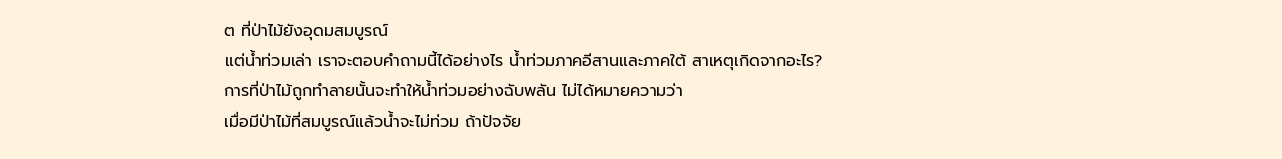ต ที่ป่าไม้ยังอุดมสมบูรณ์
แต่น้ำท่วมเล่า เราจะตอบคำถามนี้ได้อย่างไร น้ำท่วมภาคอีสานและภาคใต้ สาเหตุเกิดจากอะไร?
การที่ป่าไม้ถูกทำลายนั้นจะทำให้น้ำท่วมอย่างฉับพลัน ไม่ได้หมายความว่า
เมื่อมีป่าไม้ที่สมบูรณ์แล้วน้ำจะไม่ท่วม ถ้าปัจจัย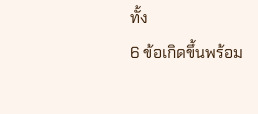ทั้ง
6 ข้อเกิดขึ้นพร้อม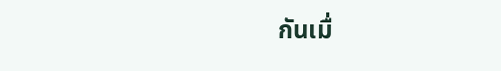กันเมื่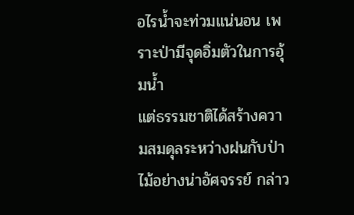อไรน้ำจะท่วมแน่นอน เพราะป่ามีจุดอิ่มตัวในการอุ้มน้ำ
แต่ธรรมชาติได้สร้างความสมดุลระหว่างฝนกับป่าไม้อย่างน่าอัศจรรย์ กล่าว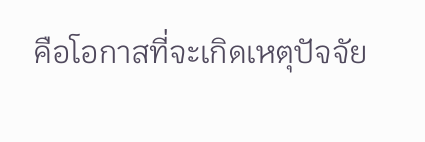คือโอกาสที่จะเกิดเหตุปัจจัย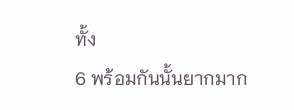ทั้ง
6 พร้อมกันนั้นยากมาก